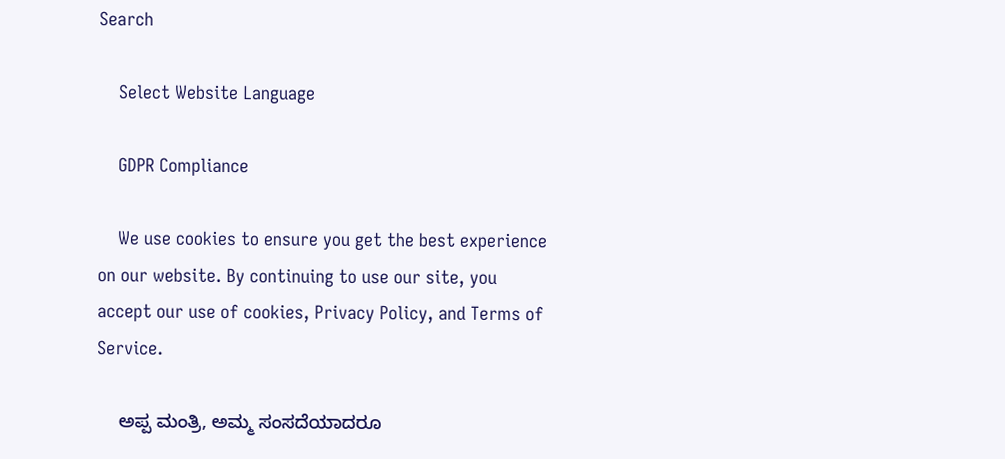Search

    Select Website Language

    GDPR Compliance

    We use cookies to ensure you get the best experience on our website. By continuing to use our site, you accept our use of cookies, Privacy Policy, and Terms of Service.

    ಅಪ್ಪ ಮಂತ್ರಿ, ಅಮ್ಮ ಸಂಸದೆಯಾದರೂ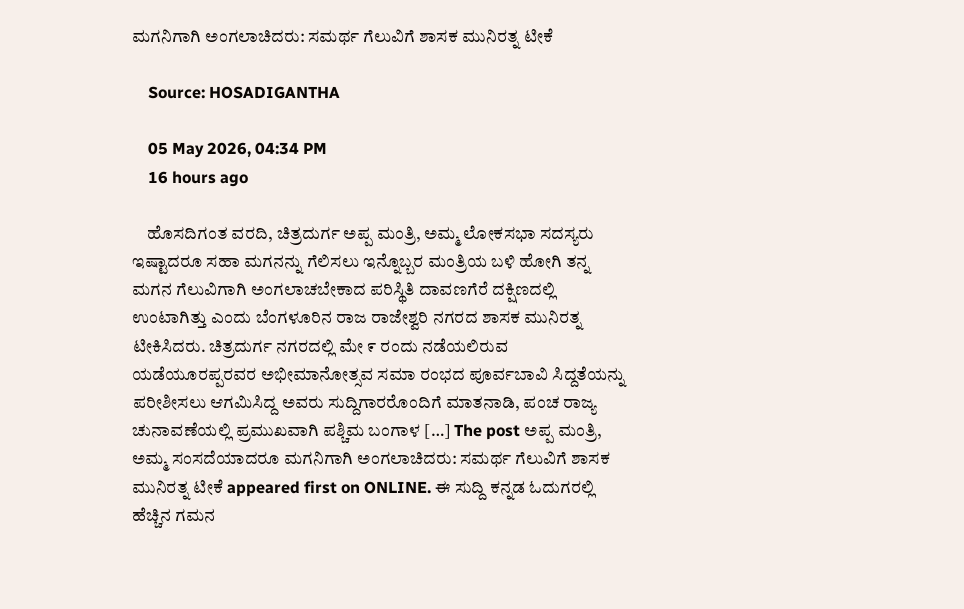ಮಗನಿಗಾಗಿ ಅಂಗಲಾಚಿದರು: ಸಮರ್ಥ ಗೆಲುವಿಗೆ ಶಾಸಕ ಮುನಿರತ್ನ ಟೀಕೆ

    Source: HOSADIGANTHA

    05 May 2026, 04:34 PM
    16 hours ago

    ಹೊಸದಿಗಂತ ವರದಿ, ಚಿತ್ರದುರ್ಗ ಅಪ್ಪ ಮಂತ್ರಿ, ಅಮ್ಮ ಲೋಕಸಭಾ ಸದಸ್ಯರು ಇಷ್ಟಾದರೂ ಸಹಾ ಮಗನನ್ನು ಗೆಲಿಸಲು ಇನ್ನೊಬ್ಬರ ಮಂತ್ರಿಯ ಬಳಿ ಹೋಗಿ ತನ್ನ ಮಗನ ಗೆಲುವಿಗಾಗಿ ಅಂಗಲಾಚಬೇಕಾದ ಪರಿಸ್ಥಿತಿ ದಾವಣಗೆರೆ ದಕ್ಷಿಣದಲ್ಲಿ ಉಂಟಾಗಿತ್ತು ಎಂದು ಬೆಂಗಳೂರಿನ ರಾಜ ರಾಜೇಶ್ವರಿ ನಗರದ ಶಾಸಕ ಮುನಿರತ್ನ ಟೀಕಿಸಿದರು. ಚಿತ್ರದುರ್ಗ ನಗರದಲ್ಲಿ ಮೇ ೯ ರಂದು ನಡೆಯಲಿರುವ ಯಡೆಯೂರಪ್ಪರವರ ಅಭೀಮಾನೋತ್ಸವ ಸಮಾ ರಂಭದ ಪೂರ್ವಬಾವಿ ಸಿದ್ದತೆಯನ್ನು ಪರೀಶೀಸಲು ಆಗಮಿಸಿದ್ದ ಅವರು ಸುದ್ದಿಗಾರರೊಂದಿಗೆ ಮಾತನಾಡಿ, ಪಂಚ ರಾಜ್ಯ ಚುನಾವಣೆಯಲ್ಲಿ ಪ್ರಮುಖವಾಗಿ ಪಶ್ಚಿಮ ಬಂಗಾಳ […] The post ಅಪ್ಪ ಮಂತ್ರಿ, ಅಮ್ಮ ಸಂಸದೆಯಾದರೂ ಮಗನಿಗಾಗಿ ಅಂಗಲಾಚಿದರು: ಸಮರ್ಥ ಗೆಲುವಿಗೆ ಶಾಸಕ ಮುನಿರತ್ನ ಟೀಕೆ appeared first on ONLINE. ಈ ಸುದ್ದಿ ಕನ್ನಡ ಓದುಗರಲ್ಲಿ ಹೆಚ್ಚಿನ ಗಮನ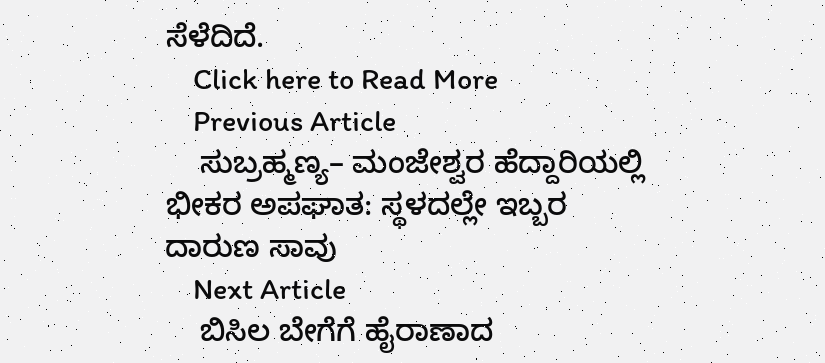ಸೆಳೆದಿದೆ.
    Click here to Read More
    Previous Article
    ಸುಬ್ರಹ್ಮಣ್ಯ– ಮಂಜೇಶ್ವರ ಹೆದ್ದಾರಿಯಲ್ಲಿ ಭೀಕರ ಅಪಘಾತ: ಸ್ಥಳದಲ್ಲೇ ಇಬ್ಬರ ದಾರುಣ ಸಾವು
    Next Article
    ಬಿಸಿಲ ಬೇಗೆಗೆ ಹೈರಾಣಾದ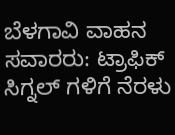ಬೆಳಗಾವಿ ವಾಹನ ಸವಾರರು: ಟ್ರಾಫಿಕ್ ಸಿಗ್ನಲ್ ಗಳಿಗೆ ನೆರಳು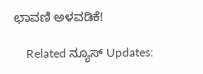ಛಾವಣಿ ಅಳವಡಿಕೆ!

    Related ನ್ಯೂಸ್ Updates: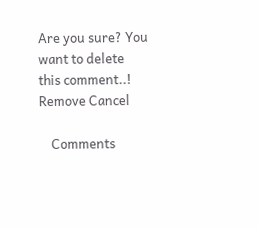Are you sure? You want to delete this comment..! Remove Cancel

    Comments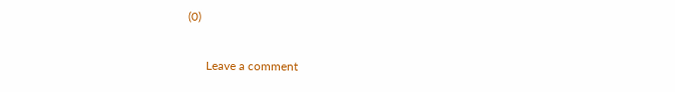(0)

      Leave a comment